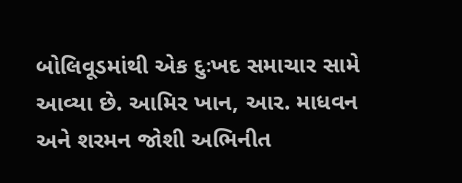બોલિવૂડમાંથી એક દુઃખદ સમાચાર સામે આવ્યા છે. આમિર ખાન, આર. માધવન અને શરમન જોશી અભિનીત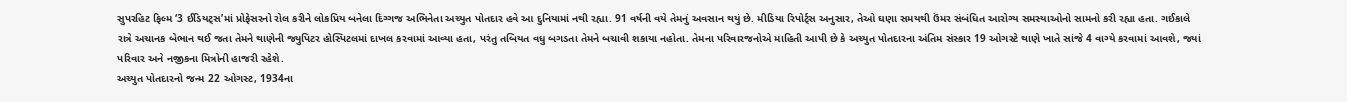સુપરહિટ ફિલ્મ ‘3 ઈડિયટ્સ’માં પ્રોફેસરનો રોલ કરીને લોકપ્રિય બનેલા દિગ્ગજ અભિનેતા અચ્યુત પોતદાર હવે આ દુનિયામાં નથી રહ્યા. 91 વર્ષની વયે તેમનું અવસાન થયું છે. મીડિયા રિપોર્ટ્સ અનુસાર, તેઓ ઘણા સમયથી ઉંમર સંબંધિત આરોગ્ય સમસ્યાઓનો સામનો કરી રહ્યા હતા. ગઈકાલે રાત્રે અચાનક બેભાન થઈ જતા તેમને થાણેની જ્યુપિટર હોસ્પિટલમાં દાખલ કરવામાં આવ્યા હતા, પરંતુ તબિયત વધુ બગડતા તેમને બચાવી શકાયા નહોતા. તેમના પરિવારજનોએ માહિતી આપી છે કે અચ્યુત પોતદારના અંતિમ સંસ્કાર 19 ઓગસ્ટે થાણે ખાતે સાંજે 4 વાગ્યે કરવામાં આવશે, જ્યાં પરિવાર અને નજીકના મિત્રોની હાજરી રહેશે.
અચ્યુત પોતદારનો જન્મ 22 ઓગસ્ટ, 1934ના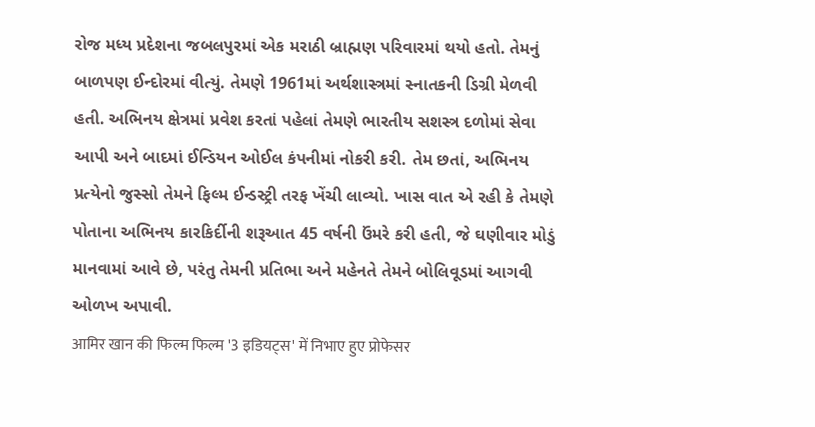રોજ મધ્ય પ્રદેશના જબલપુરમાં એક મરાઠી બ્રાહ્મણ પરિવારમાં થયો હતો. તેમનું બાળપણ ઈન્દોરમાં વીત્યું. તેમણે 1961માં અર્થશાસ્ત્રમાં સ્નાતકની ડિગ્રી મેળવી હતી. અભિનય ક્ષેત્રમાં પ્રવેશ કરતાં પહેલાં તેમણે ભારતીય સશસ્ત્ર દળોમાં સેવા આપી અને બાદમાં ઈન્ડિયન ઓઈલ કંપનીમાં નોકરી કરી. તેમ છતાં, અભિનય પ્રત્યેનો જુસ્સો તેમને ફિલ્મ ઈન્ડસ્ટ્રી તરફ ખેંચી લાવ્યો. ખાસ વાત એ રહી કે તેમણે પોતાના અભિનય કારકિર્દીની શરૂઆત 45 વર્ષની ઉંમરે કરી હતી, જે ઘણીવાર મોડું માનવામાં આવે છે, પરંતુ તેમની પ્રતિભા અને મહેનતે તેમને બોલિવૂડમાં આગવી ઓળખ અપાવી.
आमिर खान की फिल्म फिल्म '3 इडियट्स' में निभाए हुए प्रोफेसर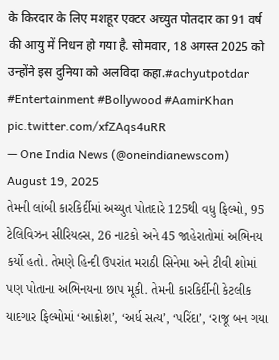के किरदार के लिए मशहूर एक्टर अच्युत पोतदार का 91 वर्ष की आयु में निधन हो गया है. सोमवार, 18 अगस्त 2025 को उन्होंने इस दुनिया को अलविदा कहा.#achyutpotdar #Entertainment #Bollywood #AamirKhan pic.twitter.com/xfZAqs4uRR
— One India News (@oneindianewscom) August 19, 2025
તેમની લાંબી કારકિર્દીમાં અચ્યુત પોતદારે 125થી વધુ ફિલ્મો, 95 ટેલિવિઝન સીરિયલ્સ, 26 નાટકો અને 45 જાહેરાતોમાં અભિનય કર્યો હતો. તેમણે હિન્દી ઉપરાંત મરાઠી સિનેમા અને ટીવી શોમાં પણ પોતાના અભિનયના છાપ મૂકી. તેમની કારકિર્દીની કેટલીક યાદગાર ફિલ્મોમાં ‘આક્રોશ’, ‘અર્ધ સત્ય’, ‘પરિંદા’, ‘રાજૂ બન ગયા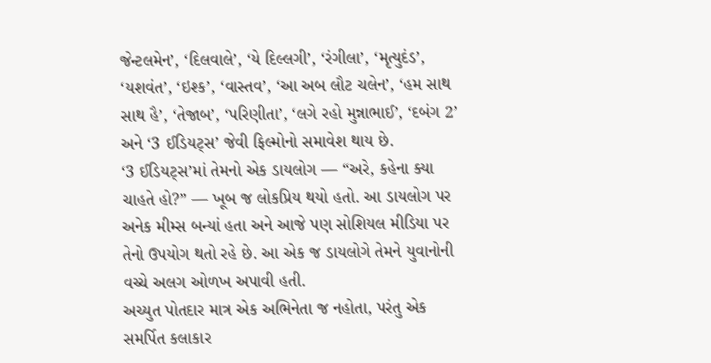જેન્ટલમેન’, ‘દિલવાલે’, ‘યે દિલ્લગી’, ‘રંગીલા’, ‘મૃત્યુદંડ’, ‘યશવંત’, ‘ઇશ્ક’, ‘વાસ્તવ’, ‘આ અબ લૌટ ચલેન’, ‘હમ સાથ સાથ હૈ’, ‘તેજાબ’, ‘પરિણીતા’, ‘લગે રહો મુન્નાભાઈ’, ‘દબંગ 2’ અને ‘3 ઈડિયટ્સ’ જેવી ફિલ્મોનો સમાવેશ થાય છે.
‘3 ઈડિયટ્સ’માં તેમનો એક ડાયલોગ — “અરે, કહેના ક્યા ચાહતે હો?” — ખૂબ જ લોકપ્રિય થયો હતો. આ ડાયલોગ પર અનેક મીમ્સ બન્યાં હતા અને આજે પણ સોશિયલ મીડિયા પર તેનો ઉપયોગ થતો રહે છે. આ એક જ ડાયલોગે તેમને યુવાનોની વચ્ચે અલગ ઓળખ અપાવી હતી.
અચ્યુત પોતદાર માત્ર એક અભિનેતા જ નહોતા, પરંતુ એક સમર્પિત કલાકાર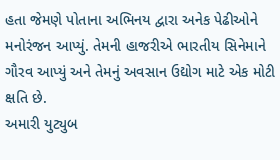હતા જેમણે પોતાના અભિનય દ્વારા અનેક પેઢીઓને મનોરંજન આપ્યું. તેમની હાજરીએ ભારતીય સિનેમાને ગૌરવ આપ્યું અને તેમનું અવસાન ઉદ્યોગ માટે એક મોટી ક્ષતિ છે.
અમારી યુટ્યુબ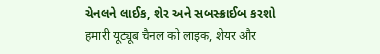ચેનલને લાઈક, શેર અને સબસ્ક્રાઈબ કરશો
हमारी यूट्यूब चैनल को लाइक, शेयर और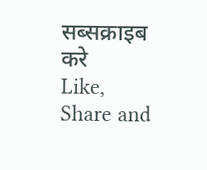सब्सक्राइब करे
Like, Share and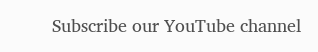Subscribe our YouTube channel